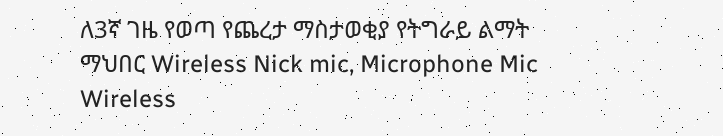ለ3ኛ ገዜ የወጣ የጨረታ ማስታወቂያ የትግራይ ልማት ማህበር Wireless Nick mic, Microphone Mic Wireless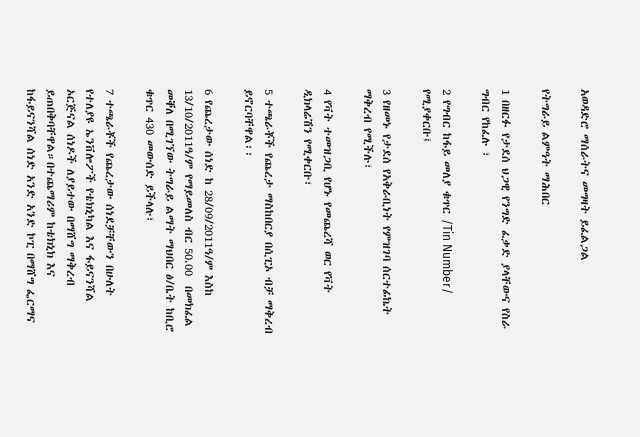አወዳድሮ ማሰራትና መግዛት ይፈልጋል

የትግራይ ልምዓት ማሕበር

1 በዘርፉ የታደሰ ህጋዊ የንግድ ፈቃድ ያላቸውና የስራ ግብር የከፈሉ ፣

2 የግብር ከፋይ መለያ ቁጥር /Tin Number/ የሚያቀርቡ፤

3 የዘመኑ የታደሰ የአቅራቢነት የምዝገባ ሰርተፊኬት ማቅረብ የሚችሉ፣

4 የቫት ተመዝጋቢ የሆኑ የመጨረሻ ወር የቫት ዲክላሬሽን የሚቀርቡ፣

5 ተጫራቾች የጨረታ ማስከበርያ በሲፒኦ ብቻ ማቅረብ ይኖርባቸዋል፡፡

6 የጨረታው ሰነድ ከ 28/09/2011ዓ/ም እስከ 13/10/2011ዓ/ም የማይመለስ ብር 50.00  በመክፈል መቐለ በሚገኘው ትግራይ ልማት ማህበር ፅ/ቤት ከቢሮ ቁጥር 430 መውሰድ ይችላሉ፣

7 ተጫራቾች የጨረታው ሰነደቻቸውን በሁለት የተለያዩ ኤንቨሎፖች የቴክኒካል እና ፋይናንሻል ኦርጅናል ሰነዶች ለያይተው በማሸግ ማቅረብ ይጠበቅባቸዋል።በተጨማሪም ከቴክኒክ እና ከፋይናንሻል ሰነድ አንድ አንድ ኮፒ በማሸግ ፌርማና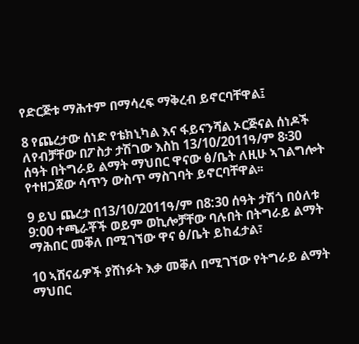የድርጅቱ ማሕተም በማሳረፍ ማቅረብ ይኖርባቸዋል፤

8 የጨረታው ሰነድ የቴክኒካል እና ፋይናንሻል ኦርጅናል ሰነዶች ለየብቻቸው በፖስታ ታሽገው እስከ 13/10/2011ዓ/ም 8፡30 ሰዓት በትግራይ ልማት ማህበር ዋናው ፅ/ቤት ለዚሁ ኣገልግሎት የተዘጋጀው ሳጥን ውስጥ ማስገባት ይኖርባቸዋል፡፡

9 ይህ ጨረታ በ13/10/2011ዓ/ም በ8:30 ሰዓት ታሽጎ በዕለቱ 9:00 ተጫራቾች ወይም ወኪሎቻቸው ባሉበት በትግራይ ልማት ማሕበር መቐለ በሚገኘው ዋና ፅ/ቤት ይከፈታል፣

10 ኣሸናፊዎች ያሸነፉት እቃ መቐለ በሚገኘው የትግራይ ልማት ማህበር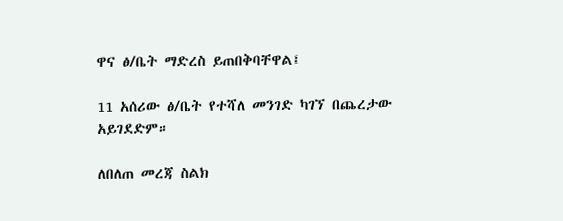ዋና ፅ/ቤት ማድረስ ይጠበቅባቸዋል፤

11 አሰሪው ፅ/ቤት የተሻለ መንገድ ካገኘ በጨረታው አይገደድም።

ለበለጠ መረጃ ስልክ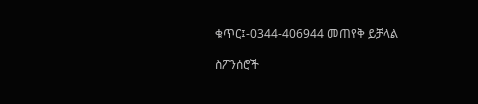ቁጥር፤-0344-406944 መጠየቅ ይቻላል

ስፖንሰሮች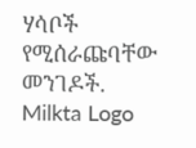ሃሳቦች የሚሰራጩባቸው መንገዶች.
Milkta Logo